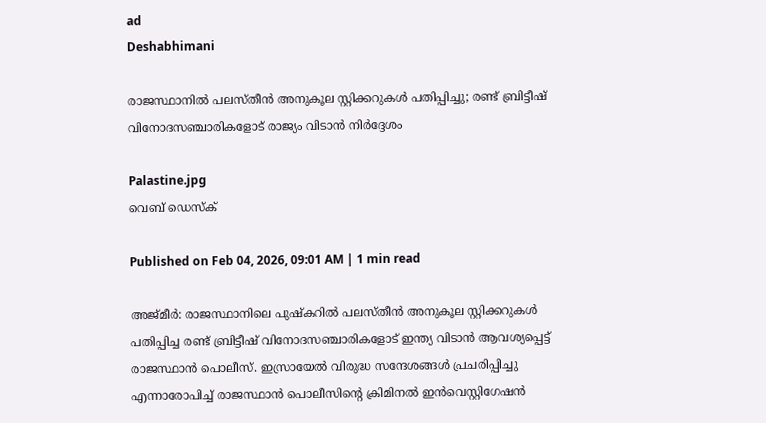ad
Deshabhimani

രാജസ്ഥാനിൽ പലസ്തീൻ അനുകൂല സ്റ്റിക്കറുകൾ പതിപ്പിച്ചു; രണ്ട് ബ്രിട്ടീഷ് വിനോദസഞ്ചാരികളോട് രാജ്യം വിടാൻ നിർദ്ദേശം

Palastine.jpg
വെബ് ഡെസ്ക്

Published on Feb 04, 2026, 09:01 AM | 1 min read

അജ്മീർ: രാജസ്ഥാനിലെ പുഷ്കറിൽ പലസ്തീൻ അനുകൂല സ്റ്റിക്കറുകൾ പതിപ്പിച്ച രണ്ട് ബ്രിട്ടീഷ് വിനോദസഞ്ചാരികളോട് ഇന്ത്യ വിടാൻ ആവശ്യപ്പെട്ട് രാജസ്ഥാൻ പൊലീസ്. ഇസ്രായേൽ വിരുദ്ധ സന്ദേശങ്ങൾ പ്രചരിപ്പിച്ചു എന്നാരോപിച്ച് രാജസ്ഥാൻ പൊലീസിന്റെ ക്രിമിനൽ ഇൻവെസ്റ്റിഗേഷൻ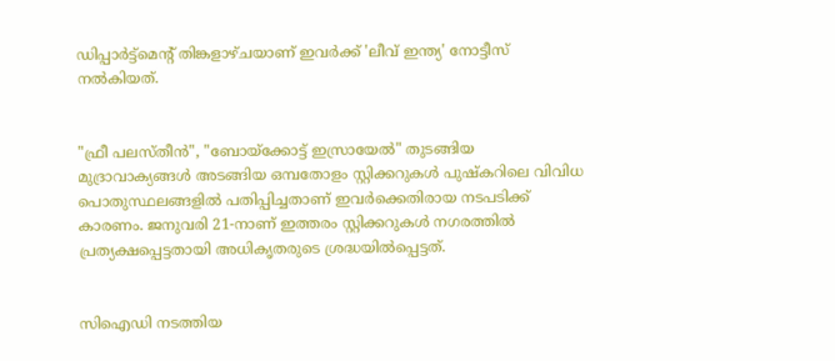ഡിപ്പാർട്ട്‌മെന്റ് തിങ്കളാഴ്ചയാണ് ഇവർക്ക് 'ലീവ് ഇന്ത്യ' നോട്ടീസ് നൽകിയത്.


"ഫ്രീ പലസ്തീൻ", "ബോയ്ക്കോട്ട് ഇസ്രായേൽ" തുടങ്ങിയ മുദ്രാവാക്യങ്ങൾ അടങ്ങിയ ഒമ്പതോളം സ്റ്റിക്കറുകൾ പുഷ്കറിലെ വിവിധ പൊതുസ്ഥലങ്ങളിൽ പതിപ്പിച്ചതാണ് ഇവർക്കെതിരായ നടപടിക്ക് കാരണം. ജനുവരി 21-നാണ് ഇത്തരം സ്റ്റിക്കറുകൾ നഗരത്തിൽ പ്രത്യക്ഷപ്പെട്ടതായി അധികൃതരുടെ ശ്രദ്ധയിൽപ്പെട്ടത്.


സിഐഡി നടത്തിയ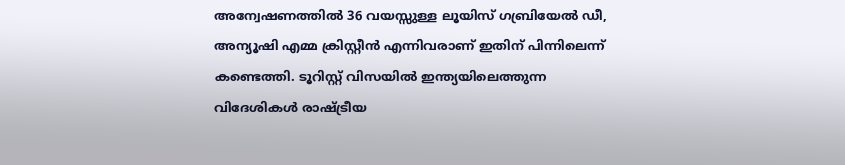അന്വേഷണത്തിൽ 36 വയസ്സുള്ള ലൂയിസ് ഗബ്രിയേൽ ഡീ, അന്യൂഷി എമ്മ ക്രിസ്റ്റീൻ എന്നിവരാണ് ഇതിന് പിന്നിലെന്ന് കണ്ടെത്തി. ടൂറിസ്റ്റ് വിസയിൽ ഇന്ത്യയിലെത്തുന്ന വിദേശികൾ രാഷ്ട്രീയ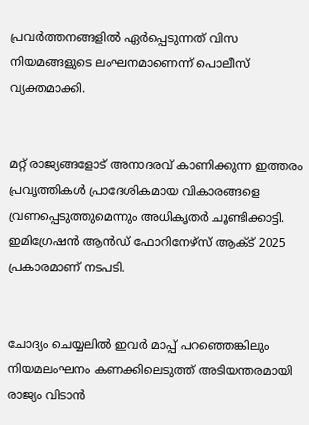പ്രവർത്തനങ്ങളിൽ ഏർപ്പെടുന്നത് വിസ നിയമങ്ങളുടെ ലംഘനമാണെന്ന് പൊലീസ് വ്യക്തമാക്കി.


മറ്റ് രാജ്യങ്ങളോട് അനാദരവ് കാണിക്കുന്ന ഇത്തരം പ്രവൃത്തികൾ പ്രാദേശികമായ വികാരങ്ങളെ വ്രണപ്പെടുത്തുമെന്നും അധികൃതർ ചൂണ്ടിക്കാട്ടി. ഇമിഗ്രേഷൻ ആൻഡ് ഫോറിനേഴ്‌സ് ആക്ട് 2025 പ്രകാരമാണ് നടപടി.


ചോദ്യം ചെയ്യലിൽ ഇവർ മാപ്പ് പറഞ്ഞെങ്കിലും നിയമലംഘനം കണക്കിലെടുത്ത് അടിയന്തരമായി രാജ്യം വിടാൻ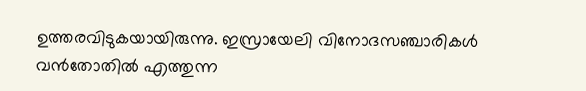ഉത്തരവിടുകയായിരുന്നു. ഇസ്രായേലി വിനോദസഞ്ചാരികൾ വൻതോതിൽ എത്തുന്ന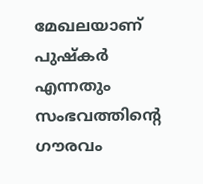മേഖലയാണ് പുഷ്കർ എന്നതും സംഭവത്തിന്റെ ഗൗരവം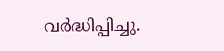വർദ്ധിപ്പിച്ചു.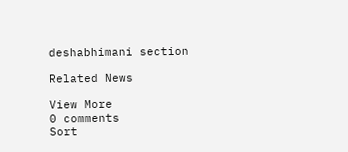deshabhimani section

Related News

View More
0 comments
Sort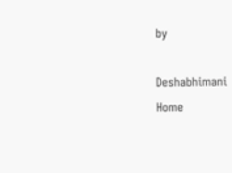by

Deshabhimani
Home